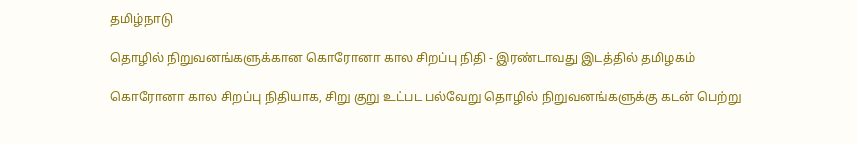தமிழ்நாடு

தொழில் நிறுவனங்களுக்கான கொரோனா கால சிறப்பு நிதி - இரண்டாவது இடத்தில் தமிழகம்

கொரோனா கால சிறப்பு நிதியாக, சிறு குறு உட்பட பல்வேறு தொழில் நிறுவனங்களுக்கு கடன் பெற்று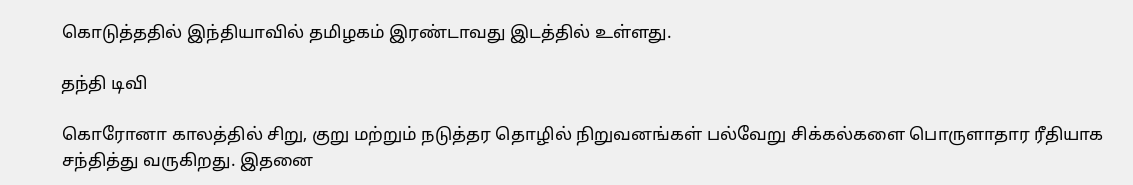கொடுத்ததில் இந்தியாவில் தமிழகம் இரண்டாவது இடத்தில் உள்ளது.

தந்தி டிவி

கொரோனா காலத்தில் சிறு, குறு மற்றும் நடுத்தர தொழில் நிறுவனங்கள் பல்வேறு சிக்கல்களை பொருளாதார ரீதியாக சந்தித்து வருகிறது. இதனை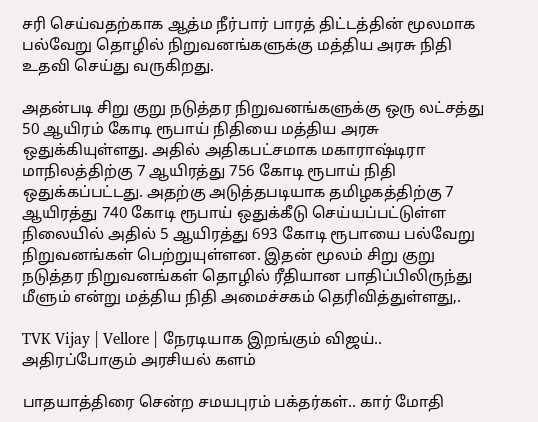சரி செய்வதற்காக ஆத்ம நீர்பார் பாரத் திட்டத்தின் மூலமாக பல்வேறு தொழில் நிறுவனங்களுக்கு மத்திய அரசு நிதி உதவி செய்து வருகிறது.

அதன்படி சிறு குறு நடுத்தர நிறுவனங்களுக்கு ஒரு லட்சத்து 50 ஆயிரம் கோடி ரூபாய் நிதியை மத்திய அரசு ஒதுக்கியுள்ளது. அதில் அதிகபட்சமாக மகாராஷ்டிரா மாநிலத்திற்கு 7 ஆயிரத்து 756 கோடி ரூபாய் நிதி ஒதுக்கப்பட்டது. அதற்கு அடுத்தபடியாக தமிழகத்திற்கு 7 ஆயிரத்து 740 கோடி ரூபாய் ஒதுக்கீடு செய்யப்பட்டுள்ள நிலையில் அதில் 5 ஆயிரத்து 693 கோடி ரூபாயை பல்வேறு நிறுவனங்கள் பெற்றுயுள்ளன. இதன் மூலம் சிறு குறு நடுத்தர நிறுவனங்கள் தொழில் ரீதியான பாதிப்பிலிருந்து மீளும் என்று மத்திய நிதி அமைச்சகம் தெரிவித்துள்ளது,.

TVK Vijay | Vellore | நேரடியாக இறங்கும் விஜய்.. அதிரப்போகும் அரசியல் களம்

பாதயாத்திரை சென்ற சமயபுரம் பக்தர்கள்.. கார் மோதி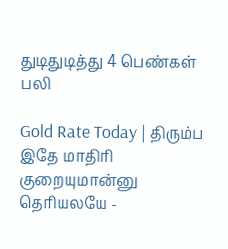துடிதுடித்து 4 பெண்கள் பலி

Gold Rate Today | திரும்ப இதே மாதிரி குறையுமான்னு தெரியலயே -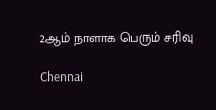2ஆம் நாளாக பெரும் சரிவு

Chennai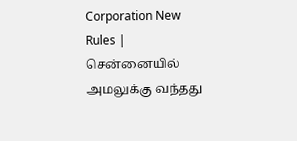Corporation New Rules | சென்னையில் அமலுக்கு வந்தது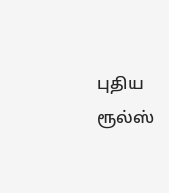புதிய ரூல்ஸ்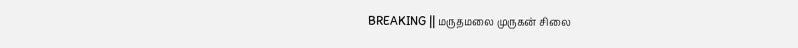BREAKING || மருதமலை முருகன் சிலை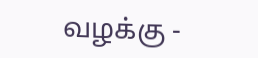வழக்கு -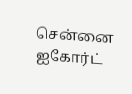சென்னை ஐகோர்ட்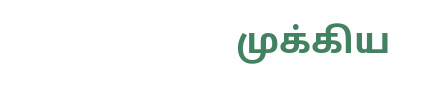முக்கிய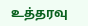உத்தரவு